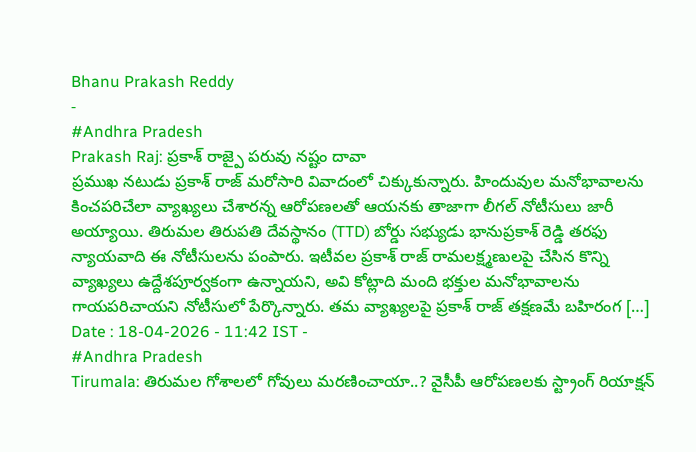Bhanu Prakash Reddy
-
#Andhra Pradesh
Prakash Raj: ప్రకాశ్ రాజ్పై పరువు నష్టం దావా
ప్రముఖ నటుడు ప్రకాశ్ రాజ్ మరోసారి వివాదంలో చిక్కుకున్నారు. హిందువుల మనోభావాలను కించపరిచేలా వ్యాఖ్యలు చేశారన్న ఆరోపణలతో ఆయనకు తాజాగా లీగల్ నోటీసులు జారీ అయ్యాయి. తిరుమల తిరుపతి దేవస్థానం (TTD) బోర్డు సభ్యుడు భానుప్రకాశ్ రెడ్డి తరఫు న్యాయవాది ఈ నోటీసులను పంపారు. ఇటీవల ప్రకాశ్ రాజ్ రామలక్ష్మణులపై చేసిన కొన్ని వ్యాఖ్యలు ఉద్దేశపూర్వకంగా ఉన్నాయని, అవి కోట్లాది మంది భక్తుల మనోభావాలను గాయపరిచాయని నోటీసులో పేర్కొన్నారు. తమ వ్యాఖ్యలపై ప్రకాశ్ రాజ్ తక్షణమే బహిరంగ […]
Date : 18-04-2026 - 11:42 IST -
#Andhra Pradesh
Tirumala: తిరుమల గోశాలలో గోవులు మరణించాయా..? వైసీపీ ఆరోపణలకు స్ట్రాంగ్ రియాక్షన్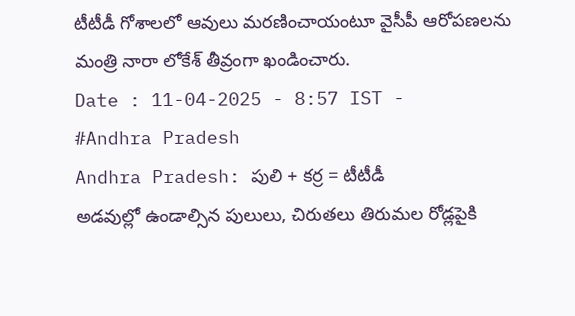టీటీడీ గోశాలలో ఆవులు మరణించాయంటూ వైసీపీ ఆరోపణలను మంత్రి నారా లోకేశ్ తీవ్రంగా ఖండించారు.
Date : 11-04-2025 - 8:57 IST -
#Andhra Pradesh
Andhra Pradesh: పులి + కర్ర = టీటీడీ
అడవుల్లో ఉండాల్సిన పులులు, చిరుతలు తిరుమల రోడ్లపైకి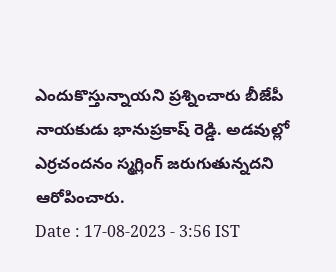ఎందుకొస్తున్నాయని ప్రశ్నించారు బీజేపీ నాయకుడు భానుప్రకాష్ రెడ్డి. అడవుల్లో ఎర్రచందనం స్మగ్లింగ్ జరుగుతున్నదని ఆరోపించారు.
Date : 17-08-2023 - 3:56 IST